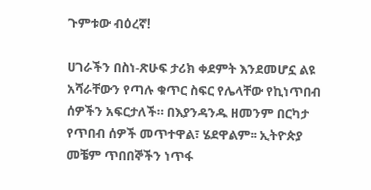ጉምቱው ብዕረኛ!

ሀገራችን በስነ-ጽሁፍ ታሪክ ቀደምት እንደመሆኗ ልዩ አሻራቸውን የጣሉ ቁጥር ስፍር የሌላቸው የኪነጥበብ ሰዎችን አፍርታለች። በእያንዳንዱ ዘመንም በርካታ የጥበብ ሰዎች መጥተዋል፣ ሄደዋልም፡፡ ኢትዮጵያ መቼም ጥበበኞችን ነጥፋ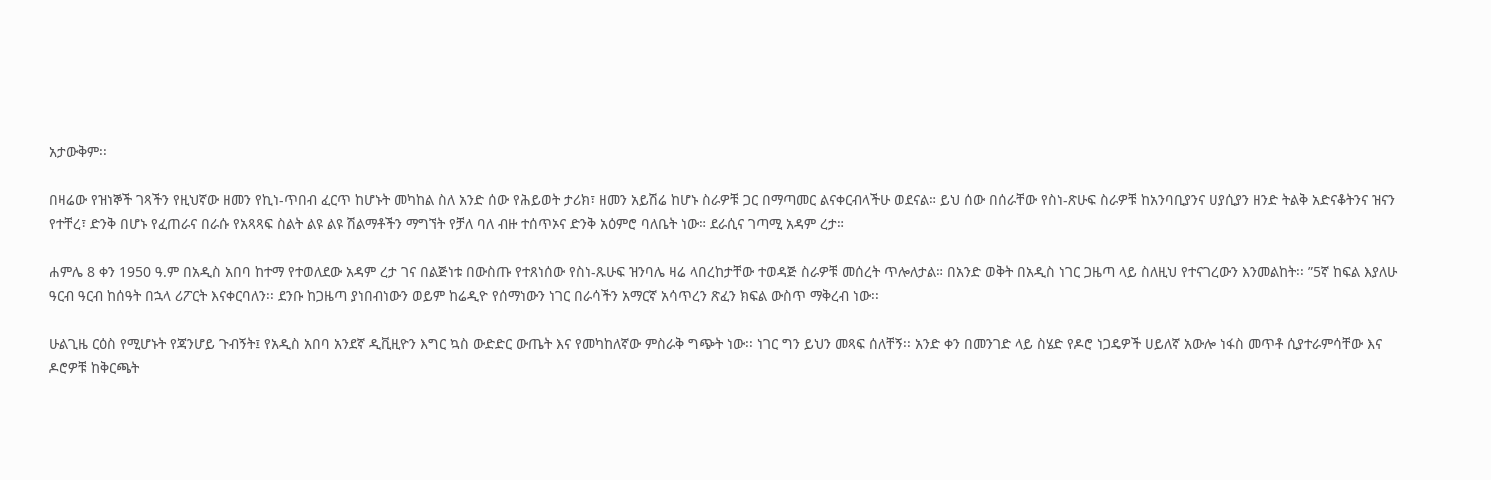አታውቅም፡፡

በዛሬው የዝነኞች ገጻችን የዚህኛው ዘመን የኪነ-ጥበብ ፈርጥ ከሆኑት መካከል ስለ አንድ ሰው የሕይወት ታሪክ፣ ዘመን አይሽሬ ከሆኑ ስራዎቹ ጋር በማጣመር ልናቀርብላችሁ ወደናል። ይህ ሰው በሰራቸው የስነ-ጽሁፍ ስራዎቹ ከአንባቢያንና ሀያሲያን ዘንድ ትልቅ አድናቆትንና ዝናን የተቸረ፣ ድንቅ በሆኑ የፈጠራና በራሱ የአጻጻፍ ስልት ልዩ ልዩ ሽልማቶችን ማግኘት የቻለ ባለ ብዙ ተሰጥኦና ድንቅ አዕምሮ ባለቤት ነው። ደራሲና ገጣሚ አዳም ረታ።

ሐምሌ 8 ቀን 1950 ዓ.ም በአዲስ አበባ ከተማ የተወለደው አዳም ረታ ገና በልጅነቱ በውስጡ የተጸነሰው የስነ-ጹሁፍ ዝንባሌ ዛሬ ላበረከታቸው ተወዳጅ ስራዎቹ መሰረት ጥሎለታል። በአንድ ወቅት በአዲስ ነገር ጋዜጣ ላይ ስለዚህ የተናገረውን እንመልከት፡፡ ”5ኛ ከፍል እያለሁ ዓርብ ዓርብ ከሰዓት በኋላ ሪፖርት እናቀርባለን፡፡ ደንቡ ከጋዜጣ ያነበብነውን ወይም ከሬዲዮ የሰማነውን ነገር በራሳችን አማርኛ አሳጥረን ጽፈን ክፍል ውስጥ ማቅረብ ነው፡፡

ሁልጊዜ ርዕስ የሚሆኑት የጃንሆይ ጉብኝት፤ የአዲስ አበባ አንደኛ ዲቪዚዮን እግር ኳስ ውድድር ውጤት እና የመካከለኛው ምስራቅ ግጭት ነው፡፡ ነገር ግን ይህን መጻፍ ሰለቸኝ፡፡ አንድ ቀን በመንገድ ላይ ስሄድ የዶሮ ነጋዴዎች ሀይለኛ አውሎ ነፋስ መጥቶ ሲያተራምሳቸው እና ዶሮዎቹ ከቅርጫት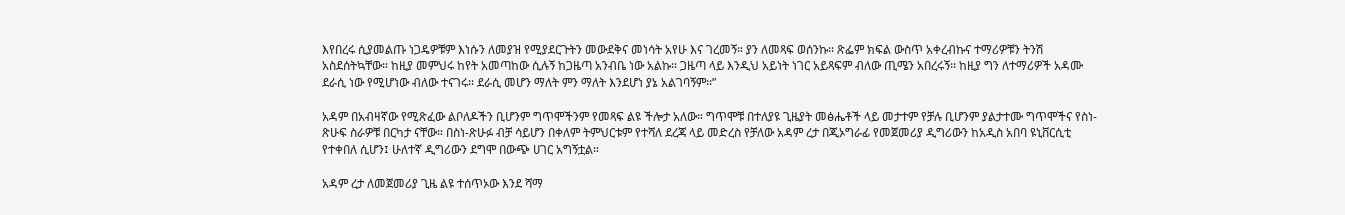እየበረሩ ሲያመልጡ ነጋዴዎቹም እነሱን ለመያዝ የሚያደርጉትን መውደቅና መነሳት አየሁ እና ገረመኝ። ያን ለመጻፍ ወሰንኩ፡፡ ጽፌም ክፍል ውስጥ አቀረብኩና ተማሪዎቹን ትንሽ አስደሰትኳቸው። ከዚያ መምህሩ ከየት አመጣከው ሲሉኝ ከጋዜጣ አንብቤ ነው አልኩ፡፡ ጋዜጣ ላይ እንዲህ አይነት ነገር አይጻፍም ብለው ጢሜን አበረሩኝ፡፡ ከዚያ ግን ለተማሪዎች አዳሙ ደራሲ ነው የሚሆነው ብለው ተናገሩ፡፡ ደራሲ መሆን ማለት ምን ማለት እንደሆነ ያኔ አልገባኝም፡፡”

አዳም በአብዛኛው የሚጽፈው ልቦለዶችን ቢሆንም ግጥሞችንም የመጻፍ ልዩ ችሎታ አለው። ግጥሞቹ በተለያዩ ጊዜያት መፅሔቶች ላይ መታተም የቻሉ ቢሆንም ያልታተሙ ግጥሞችና የስነ-ጽሁፍ ስራዎቹ በርካታ ናቸው። በስነ-ጽሁፉ ብቻ ሳይሆን በቀለም ትምህርቱም የተሻለ ደረጃ ላይ መድረስ የቻለው አዳም ረታ በጂኦግራፊ የመጀመሪያ ዲግሪውን ከአዲስ አበባ ዩኒቨርሲቲ የተቀበለ ሲሆን፤ ሁለተኛ ዲግሪውን ደግሞ በውጭ ሀገር አግኝቷል።

አዳም ረታ ለመጀመሪያ ጊዜ ልዩ ተሰጥኦው እንደ ሻማ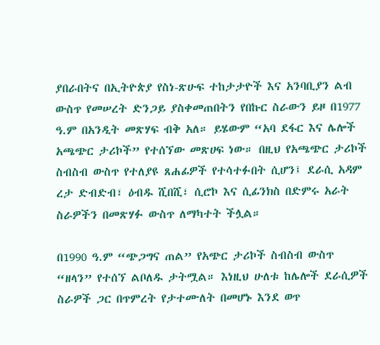ያበራበትና በኢትዮጵያ የስነ-ጽሁፍ ተከታታዮች እና አንባቢያን ልብ ውስጥ የመሠረት ድንጋይ ያስቀመጠበትን የበኩር ስራውን ይዞ በ1977 ዓ.ም በአንዲት መጽሃፍ ብቅ አለ። ይሄውም “አባ ደፋር እና ሌሎች አጫጭር ታሪኮች” የተሰኘው መጽሀፍ ነው። በዚህ የአጫጭር ታሪኮች ስብስብ ውስጥ የተለያዩ ጸሐፊዎች የተሳተፉበት ሲሆን፤ ደራሲ አዳም ረታ ድብድብ፣ ዕብዱ ሺበሺ፣ ሲሮኮ እና ሲፊንክስ በድምሩ አራት ስራዎችን በመጽሃፉ ውስጥ ለማካተት ችሏል።

በ1990 ዓ.ም “ጭጋግና ጠል” የአጭር ታሪኮች ስብስብ ውስጥ “ዘላን” የተሰኘ ልቦለዱ ታትሟል። እነዚህ ሁለቱ ከሌሎች ደራሲዎች ስራዎች ጋር በጥምረት የታተሙለት በመሆኑ እንደ ወጥ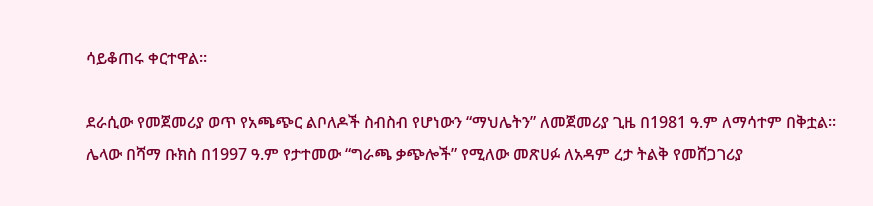ሳይቆጠሩ ቀርተዋል።

ደራሲው የመጀመሪያ ወጥ የአጫጭር ልቦለዶች ስብስብ የሆነውን “ማህሌትን” ለመጀመሪያ ጊዜ በ1981 ዓ.ም ለማሳተም በቅቷል። ሌላው በሻማ ቡክስ በ1997 ዓ.ም የታተመው “ግራጫ ቃጭሎች” የሚለው መጽሀፉ ለአዳም ረታ ትልቅ የመሸጋገሪያ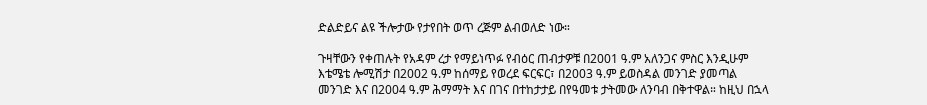ድልድይና ልዩ ችሎታው የታየበት ወጥ ረጅም ልብወለድ ነው።

ጉዛቸውን የቀጠሉት የአዳም ረታ የማይነጥፉ የብዕር ጠብታዎቹ በ2001 ዓ.ም አለንጋና ምስር እንዲሁም እቴሜቴ ሎሚሽታ በ2002 ዓ.ም ከሰማይ የወረደ ፍርፍር፣ በ2003 ዓ.ም ይወስዳል መንገድ ያመጣል መንገድ እና በ2004 ዓ.ም ሕማማት እና በገና በተከታታይ በየዓመቱ ታትመው ለንባብ በቅተዋል። ከዚህ በኋላ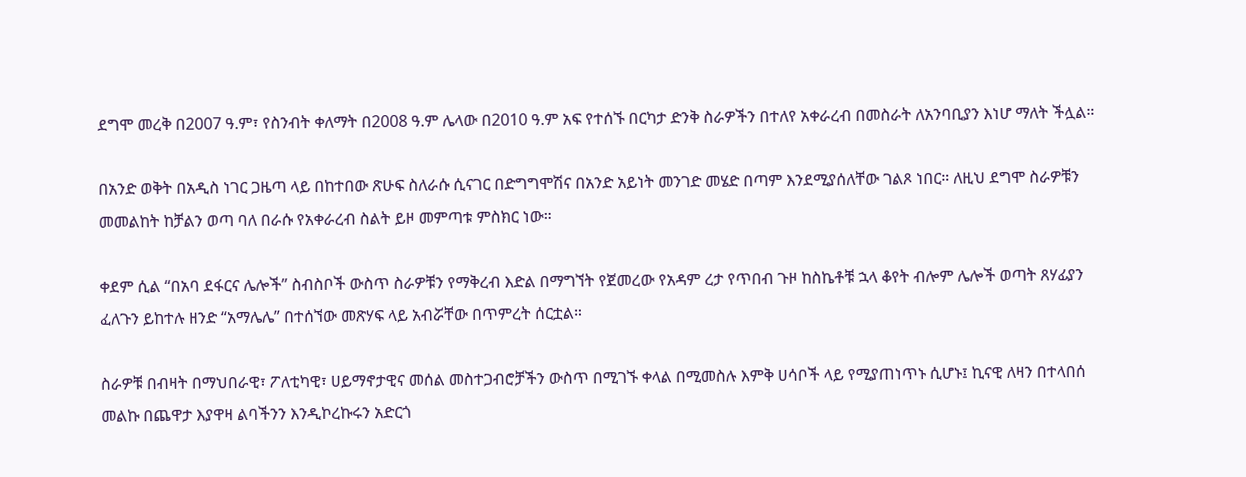ደግሞ መረቅ በ2007 ዓ.ም፣ የስንብት ቀለማት በ2008 ዓ.ም ሌላው በ2010 ዓ.ም አፍ የተሰኙ በርካታ ድንቅ ስራዎችን በተለየ አቀራረብ በመስራት ለአንባቢያን እነሆ ማለት ችሏል።

በአንድ ወቅት በአዲስ ነገር ጋዜጣ ላይ በከተበው ጽሁፍ ስለራሱ ሲናገር በድግግሞሽና በአንድ አይነት መንገድ መሄድ በጣም እንደሚያሰለቸው ገልጾ ነበር። ለዚህ ደግሞ ስራዎቹን መመልከት ከቻልን ወጣ ባለ በራሱ የአቀራረብ ስልት ይዞ መምጣቱ ምስክር ነው።

ቀደም ሲል “በአባ ደፋርና ሌሎች” ስብስቦች ውስጥ ስራዎቹን የማቅረብ እድል በማግኘት የጀመረው የአዳም ረታ የጥበብ ጉዞ ከስኬቶቹ ኋላ ቆየት ብሎም ሌሎች ወጣት ጸሃፊያን ፈለጉን ይከተሉ ዘንድ “አማሌሌ” በተሰኘው መጽሃፍ ላይ አብሯቸው በጥምረት ሰርቷል።

ስራዎቹ በብዛት በማህበራዊ፣ ፖለቲካዊ፣ ሀይማኖታዊና መሰል መስተጋብሮቻችን ውስጥ በሚገኙ ቀላል በሚመስሉ እምቅ ሀሳቦች ላይ የሚያጠነጥኑ ሲሆኑ፤ ኪናዊ ለዛን በተላበሰ መልኩ በጨዋታ እያዋዛ ልባችንን እንዲኮረኩሩን አድርጎ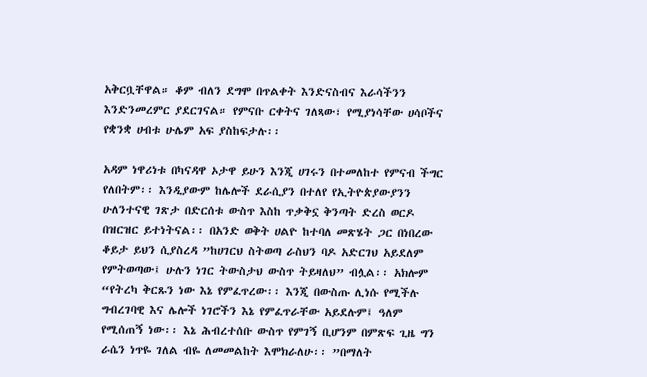አቅርቧቸዋል። ቆም ብለን ደግሞ በጥልቀት እንድናስብና እራሳችንን እንድንመረምር ያደርገናል። የምናቡ ርቀትና ገለጻው፣ የሚያነሳቸው ሀሳቦችና የቋንቋ ሀብቱ ሁሌም አፍ ያስከፍታሉ፡፡

አዳም ነዋሪነቱ በካናዳዋ ኦታዋ ይሁን እንጂ ሀገሩን በተመለከተ የምናብ ችግር የለበትም፡፡ እንዲያውም ከሌሎች ደራሲያን በተለየ የኢትዮጵያውያንን ሁለንተናዊ ገጽታ በድርሰቱ ውስጥ እስከ ጥቃቅኗ ቅንጣት ድረስ ወርዶ በዝርዝር ይተነትናል፡፡ በአንድ ወቅት ሀልዮ ከተባለ መጽሄት ጋር በነበረው ቆይታ ይህን ሲያስረዳ ”ከሀገርህ ስትወጣ ራስህን ባዶ አድርገህ አይደለም የምትወጣው፤ ሁሉን ነገር ትውስታህ ውስጥ ትይዛለህ” ብሏል፡፡ አክሎም “የትረካ ቅርጹን ነው እኔ የምፈጥረው፡፡ እንጂ በውስጡ ሊነሱ የሚችሉ ግብረገባዊ እና ሌሎች ነገሮችን እኔ የምፈጥራቸው አይደሉም፤ ዓለም የሚሰጠኝ ነው፡፡ እኔ ሕብረተሰቡ ውስጥ የምገኝ ቢሆንም በምጽፍ ጊዜ ግን ራሴን ነጥዬ ገለል ብዬ ለመመልከት እሞክራለሁ፡፡ ”በማለት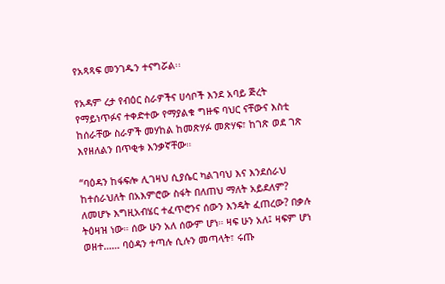የአጻጻፍ መንገዱን ተናግሯል፡፡

የአዳም ረታ የብዕር ስራዎችና ሀሳቦች እንደ አባይ ጅረት የማይነጥፉና ተቀድተው የማያልቁ ግዙፍ ባህር ናቸውና እስቲ ከሰራቸው ስራዎች መሃከል ከመጽሃፉ መጽሃፍ፣ ከገጽ ወደ ገጽ እየዘለልን በጥቂቱ እንቃኛቸው።

“ባዕዳን ከፋፍሎ ሊገዛህ ሲያሴር ካልገባህ እና እንደሰራህ ከተሰራህለት በአእምሮው ስፋት በለጠህ ማለት አይደለም? ለመሆኑ እግዚአብሄር ተፈጥሮንና ሰውን እንዴት ፈጠረው? በቃሉ ትዕዛዝ ነው። ሰው ሁን አለ ሰውም ሆነ። ዛፍ ሁን አለ፤ ዛፍም ሆነ ወዘተ…… ባዕዳን ተጣሉ ሲሉን መጣላት፣ ሩጡ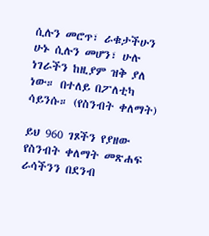ሲሉን መሮጥ፣ ራቁታችሁን ሁኑ ሲሉን መሆን፣ ሁሉ ነገራችን ከዚያም ዝቅ ያለ ነው። በተለይ በፖለቲካ ሳይንሱ። (የስንብት ቀለማት)

ይህ 960 ገጾችን የያዘው የስንብት ቀለማት መጽሐፍ ራሳችንን በደንብ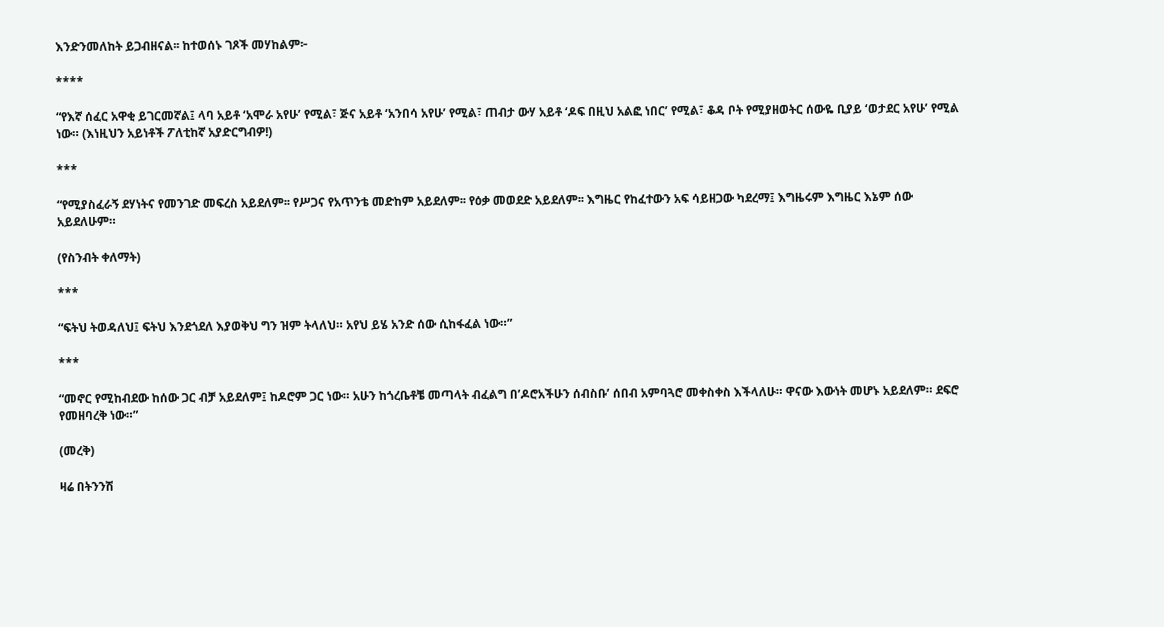እንድንመለከት ይጋብዘናል፡፡ ከተወሰኑ ገጾች መሃከልም፦

****

“የእኛ ሰፈር አዋቂ ይገርመኛል፤ ላባ አይቶ ‘አሞራ አየሁ’ የሚል፣ ጅና አይቶ ‘አንበሳ አየሁ’ የሚል፣ ጠብታ ውሃ አይቶ ‘ዶፍ በዚህ አልፎ ነበር’ የሚል፣ ቆዳ ቦት የሚያዘወትር ሰውዬ ቢያይ ‘ወታደር አየሁ’ የሚል ነው። (እነዚህን አይነቶች ፖለቲከኛ አያድርግብዎ!)

***

“የሚያስፈራኝ ደሃነትና የመንገድ መፍረስ አይደለም፡፡ የሥጋና የአጥንቴ መድከም አይደለም፡፡ የዕቃ መወደድ አይደለም፡፡ እግዜር የከፈተውን አፍ ሳይዘጋው ካደረማ፤ እግዜሩም እግዜር እኔም ሰው አይደለሁም።

(የስንብት ቀለማት)

***

“ፍትህ ትወዳለህ፤ ፍትህ እንደጎደለ እያወቅህ ግን ዝም ትላለህ። አየህ ይሄ አንድ ሰው ሲከፋፈል ነው።”

***

“መኖር የሚከብደው ከሰው ጋር ብቻ አይደለም፤ ከዶሮም ጋር ነው። አሁን ከጎረቤቶቼ መጣላት ብፈልግ በ’ዶሮአችሁን ሰብስቡ’ ሰበብ አምባጓሮ መቀስቀስ እችላለሁ። ዋናው እውነት መሆኑ አይደለም። ደፍሮ የመዘባረቅ ነው።”

(መረቅ)

ዛሬ በትንንሽ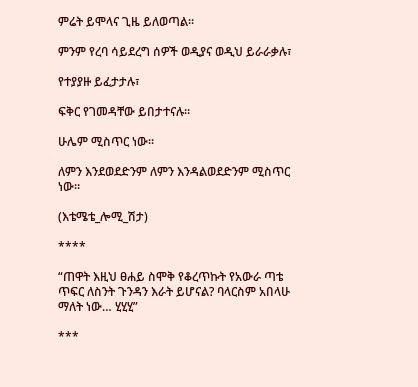ምሬት ይሞላና ጊዜ ይለወጣል።

ምንም የረባ ሳይደረግ ሰዎች ወዲያና ወዲህ ይራራቃሉ፣

የተያያዙ ይፈታታሉ፣

ፍቅር የገመዳቸው ይበታተናሉ።

ሁሌም ሚስጥር ነው።

ለምን እንደወደድንም ለምን እንዳልወደድንም ሚስጥር ነው።

(እቴሜቴ_ሎሚ_ሽታ)

****

“ጠዋት እዚህ ፀሐይ ስሞቅ የቆረጥኩት የአውራ ጣቴ ጥፍር ለስንት ጉንዳን እራት ይሆናል? ባላርስም አበላሁ ማለት ነው… ሂሂሂ”

***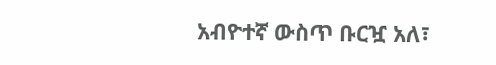አብዮተኛ ውስጥ ቡርዧ አለ፣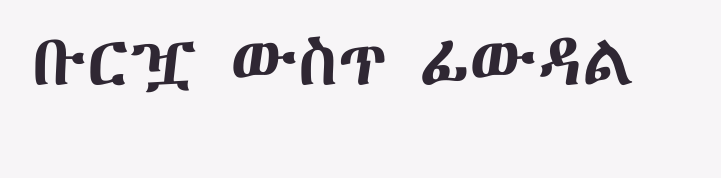ቡርዧ ውስጥ ፊውዳል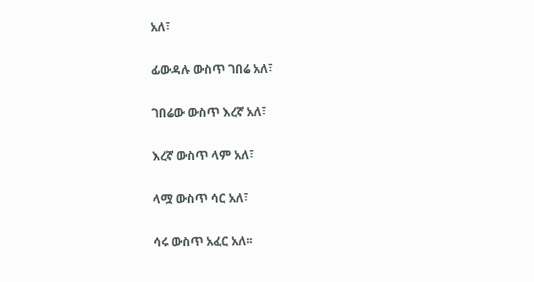አለ፣

ፊውዳሉ ውስጥ ገበሬ አለ፣

ገበሬው ውስጥ እረኛ አለ፣

እረኛ ውስጥ ላም አለ፣

ላሟ ውስጥ ሳር አለ፣

ሳሩ ውስጥ አፈር አለ፡፡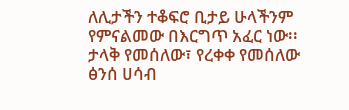ለሊታችን ተቆፍሮ ቢታይ ሁላችንም የምናልመው በእርግጥ አፈር ነው፡፡ ታላቅ የመሰለው፣ የረቀቀ የመሰለው ፅንሰ ሀሳብ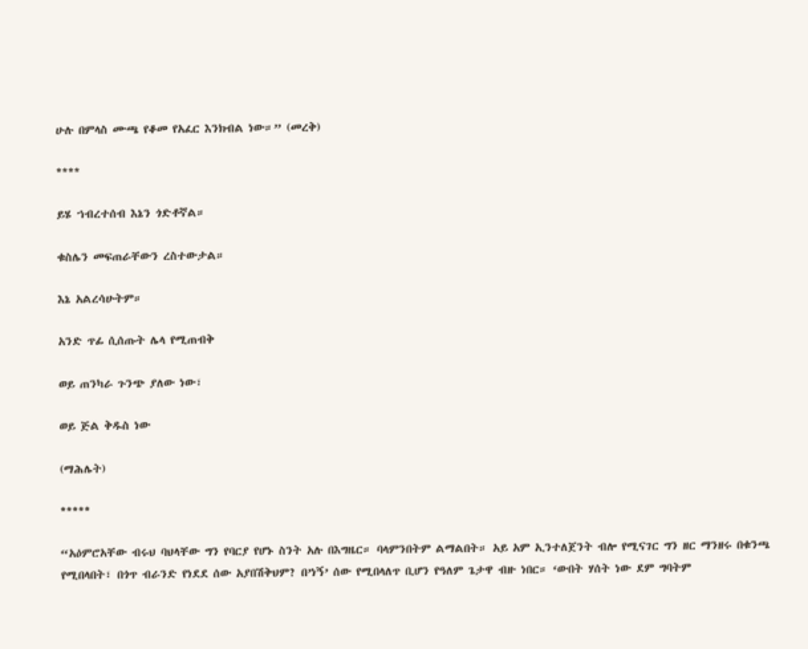ሁሉ በምላስ ሙጫ የቆመ የአፈር እንክብል ነው።” (መረቅ)

****

ይሄ ኀብረተሰብ እኔን ጎድቶኛል።

ቁስሌን መፍጠራቸውን ረስተውታል።

እኔ አልረሳሁትም።

አንድ ጥፊ ሲሰጡት ሌላ የሚጠብቅ

ወይ ጠንካራ ጉንጭ ያለው ነው፣

ወይ ጅል ቅዱስ ነው

(ማሕሌት)

*****

“አዕምሮአቸው ብሩህ ባህላቸው ግን የባርያ የሆኑ ስንት አሉ በእግዜር። ባላምንበትም ልማልበት። አይ አም ኢንተለጀንት ብሎ የሚናገር ግን ዘር ማንዘሩ በቁንጫ የሚበላበት፣ በጎጥ ብራንድ የነደደ ሰው አያበሽቅህም? በ’ነኝ’ ሰው የሚበላለጥ ቢሆን የዓለም ጌታዋ ብዙ ነበር። ‘ውበት ሃሰት ነው ደም ግባትም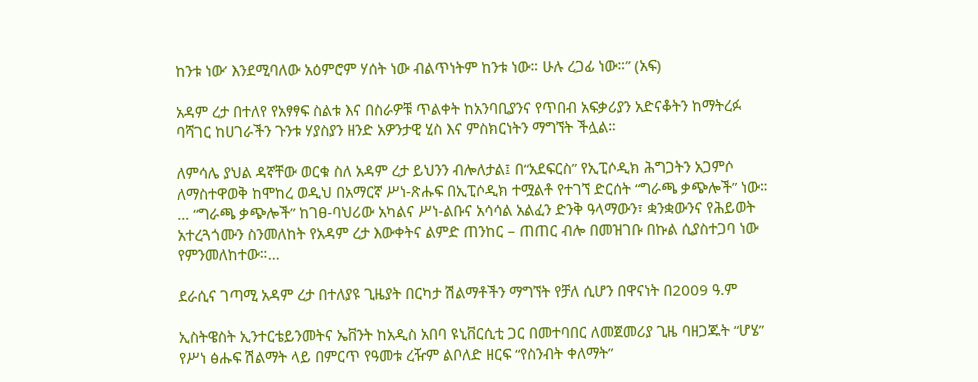ከንቱ ነው’ እንደሚባለው አዕምሮም ሃሰት ነው ብልጥነትም ከንቱ ነው። ሁሉ ረጋፊ ነው።” (አፍ)

አዳም ረታ በተለየ የአፃፃፍ ስልቱ እና በስራዎቹ ጥልቀት ከአንባቢያንና የጥበብ አፍቃሪያን አድናቆትን ከማትረፉ ባሻገር ከሀገራችን ጉንቱ ሃያስያን ዘንድ አዎንታዊ ሂስ እና ምስክርነትን ማግኘት ችሏል።

ለምሳሌ ያህል ዳኛቸው ወርቁ ስለ አዳም ረታ ይህንን ብሎለታል፤ በ“አደፍርስ” የኢፒሶዲክ ሕግጋትን አጋምሶ ለማስተዋወቅ ከሞከረ ወዲህ በአማርኛ ሥነ-ጽሑፍ በኢፒሶዲክ ተሟልቶ የተገኘ ድርሰት “ግራጫ ቃጭሎች” ነው። … “ግራጫ ቃጭሎች” ከገፀ-ባህሪው አካልና ሥነ-ልቡና አሳሳል አልፈን ድንቅ ዓላማውን፣ ቋንቋውንና የሕይወት አተረጓጎሙን ስንመለከት የአዳም ረታ እውቀትና ልምድ ጠንከር – ጠጠር ብሎ በመዝገቡ በኩል ሲያስተጋባ ነው የምንመለከተው።…

ደራሲና ገጣሚ አዳም ረታ በተለያዩ ጊዜያት በርካታ ሽልማቶችን ማግኘት የቻለ ሲሆን በዋናነት በ2009 ዓ.ም

ኢስትዌስት ኢንተርቴይንመትና ኤቨንት ከአዲስ አበባ ዩኒቨርሲቲ ጋር በመተባበር ለመጀመሪያ ጊዜ ባዘጋጁት “ሆሄ” የሥነ ፅሑፍ ሽልማት ላይ በምርጥ የዓመቱ ረዥም ልቦለድ ዘርፍ “የስንብት ቀለማት”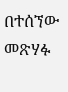በተሰኘው መጽሃፉ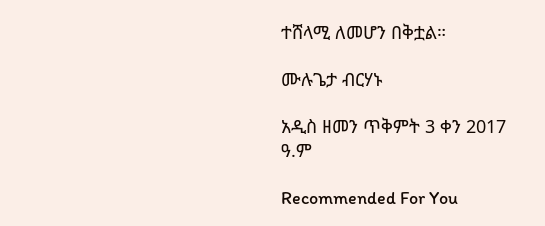ተሸላሚ ለመሆን በቅቷል።

ሙሉጌታ ብርሃኑ

አዲስ ዘመን ጥቅምት 3 ቀን 2017 ዓ.ም

Recommended For You